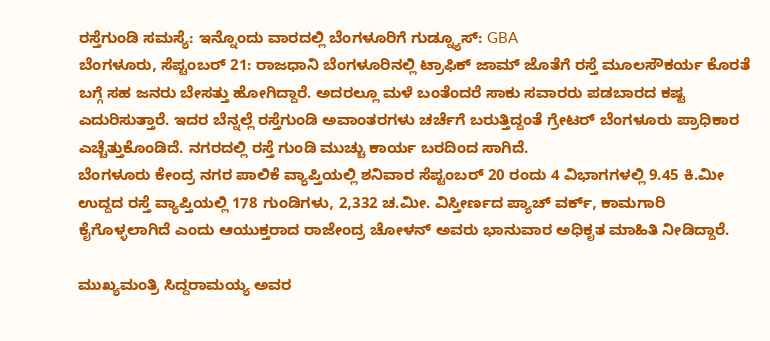ರಸ್ತೆಗುಂಡಿ ಸಮಸ್ಯೆ: ಇನ್ನೊಂದು ವಾರದಲ್ಲಿ ಬೆಂಗಳೂರಿಗೆ ಗುಡ್ನ್ಯೂಸ್: GBA
ಬೆಂಗಳೂರು, ಸೆಪ್ಟಂಬರ್ 21: ರಾಜಧಾನಿ ಬೆಂಗಳೂರಿನಲ್ಲಿ ಟ್ರಾಫಿಕ್ ಜಾಮ್ ಜೊತೆಗೆ ರಸ್ತೆ ಮೂಲಸೌಕರ್ಯ ಕೊರತೆ ಬಗ್ಗೆ ಸಹ ಜನರು ಬೇಸತ್ತು ಹೋಗಿದ್ದಾರೆ. ಅದರಲ್ಲೂ ಮಳೆ ಬಂತೆಂದರೆ ಸಾಕು ಸವಾರರು ಪಡಬಾರದ ಕಷ್ಟ ಎದುರಿಸುತ್ತಾರೆ. ಇದರ ಬೆನ್ನಲ್ಲೆ ರಸ್ತೆಗುಂಡಿ ಅವಾಂತರಗಳು ಚರ್ಚೆಗೆ ಬರುತ್ತಿದ್ದಂತೆ ಗ್ರೇಟರ್ ಬೆಂಗಳೂರು ಪ್ರಾಧಿಕಾರ ಎಚ್ಚೆತ್ತುಕೊಂಡಿದೆ. ನಗರದಲ್ಲಿ ರಸ್ತೆ ಗುಂಡಿ ಮುಚ್ಚು ಕಾರ್ಯ ಬರದಿಂದ ಸಾಗಿದೆ.
ಬೆಂಗಳೂರು ಕೇಂದ್ರ ನಗರ ಪಾಲಿಕೆ ವ್ಯಾಪ್ತಿಯಲ್ಲಿ ಶನಿವಾರ ಸೆಪ್ಟಂಬರ್ 20 ರಂದು 4 ವಿಭಾಗಗಳಲ್ಲಿ 9.45 ಕಿ.ಮೀ ಉದ್ದದ ರಸ್ತೆ ವ್ಯಾಪ್ತಿಯಲ್ಲಿ 178 ಗುಂಡಿಗಳು, 2,332 ಚ.ಮೀ. ವಿಸ್ತೀರ್ಣದ ಪ್ಯಾಚ್ ವರ್ಕ್, ಕಾಮಗಾರಿ ಕೈಗೊಳ್ಳಲಾಗಿದೆ ಎಂದು ಆಯುಕ್ತರಾದ ರಾಜೇಂದ್ರ ಚೋಳನ್ ಅವರು ಭಾನುವಾರ ಅಧಿಕೃತ ಮಾಹಿತಿ ನೀಡಿದ್ದಾರೆ.

ಮುಖ್ಯಮಂತ್ರಿ ಸಿದ್ದರಾಮಯ್ಯ ಅವರ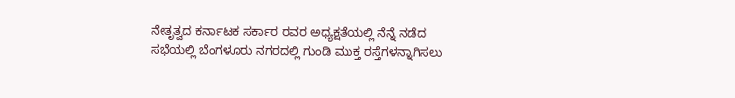ನೇತೃತ್ವದ ಕರ್ನಾಟಕ ಸರ್ಕಾರ ರವರ ಅಧ್ಯಕ್ಷತೆಯಲ್ಲಿ ನೆನ್ನೆ ನಡೆದ ಸಭೆಯಲ್ಲಿ ಬೆಂಗಳೂರು ನಗರದಲ್ಲಿ ಗುಂಡಿ ಮುಕ್ತ ರಸ್ತೆಗಳನ್ನಾಗಿಸಲು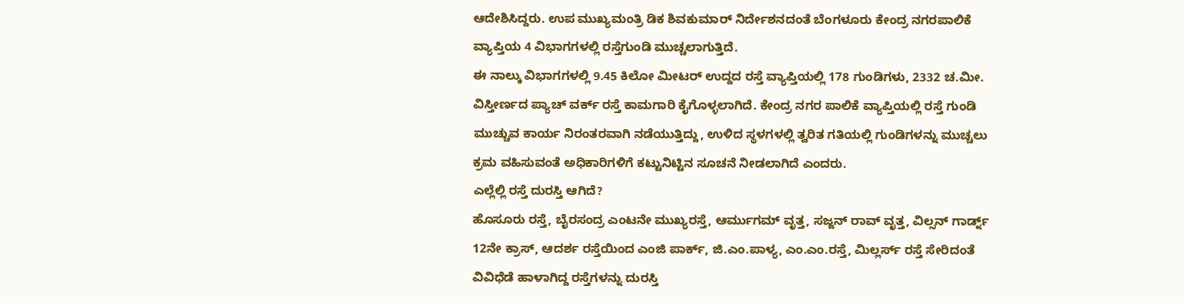ಆದೇಶಿಸಿದ್ದರು. ಉಪ ಮುಖ್ಯಮಂತ್ರಿ ಡಿಕ ಶಿವಕುಮಾರ್ ನಿರ್ದೇಶನದಂತೆ ಬೆಂಗಳೂರು ಕೇಂದ್ರ ನಗರಪಾಲಿಕೆ ವ್ಯಾಪ್ತಿಯ 4 ವಿಭಾಗಗಳಲ್ಲಿ ರಸ್ತೆಗುಂಡಿ ಮುಚ್ಚಲಾಗುತ್ತಿದೆ.
ಈ ನಾಲ್ಕು ವಿಭಾಗಗಳಲ್ಲಿ 9.45 ಕಿಲೋ ಮೀಟರ್ ಉದ್ದದ ರಸ್ತೆ ವ್ಯಾಪ್ತಿಯಲ್ಲಿ 178 ಗುಂಡಿಗಳು, 2332 ಚ.ಮೀ. ವಿಸ್ತೀರ್ಣದ ಪ್ಯಾಚ್ ವರ್ಕ್ ರಸ್ತೆ ಕಾಮಗಾರಿ ಕೈಗೊಳ್ಳಲಾಗಿದೆ. ಕೇಂದ್ರ ನಗರ ಪಾಲಿಕೆ ವ್ಯಾಪ್ತಿಯಲ್ಲಿ ರಸ್ತೆ ಗುಂಡಿ ಮುಚ್ಚುವ ಕಾರ್ಯ ನಿರಂತರವಾಗಿ ನಡೆಯುತ್ತಿದ್ದು, ಉಳಿದ ಸ್ಥಳಗಳಲ್ಲಿ ತ್ವರಿತ ಗತಿಯಲ್ಲಿ ಗುಂಡಿಗಳನ್ನು ಮುಚ್ಚಲು ಕ್ರಮ ವಹಿಸುವಂತೆ ಅಧಿಕಾರಿಗಳಿಗೆ ಕಟ್ಟುನಿಟ್ಟಿನ ಸೂಚನೆ ನೀಡಲಾಗಿದೆ ಎಂದರು.
ಎಲ್ಲೆಲ್ಲಿ ರಸ್ತೆ ದುರಸ್ತಿ ಆಗಿದೆ?
ಹೊಸೂರು ರಸ್ತೆ, ಬೈರಸಂದ್ರ ಎಂಟನೇ ಮುಖ್ಯರಸ್ತೆ, ಆರ್ಮುಗಮ್ ವೃತ್ತ, ಸಜ್ಜನ್ ರಾವ್ ವೃತ್ತ, ವಿಲ್ಸನ್ ಗಾರ್ಡ್ನ್ 12ನೇ ಕ್ರಾಸ್, ಆದರ್ಶ ರಸ್ತೆಯಿಂದ ಎಂಜಿ ಪಾರ್ಕ್, ಜಿ.ಎಂ.ಪಾಳ್ಯ, ಎಂ.ಎಂ.ರಸ್ತೆ, ಮಿಲ್ಲರ್ಸ್ ರಸ್ತೆ ಸೇರಿದಂತೆ ವಿವಿಧೆಡೆ ಹಾಳಾಗಿದ್ದ ರಸ್ತೆಗಳನ್ನು ದುರಸ್ತಿ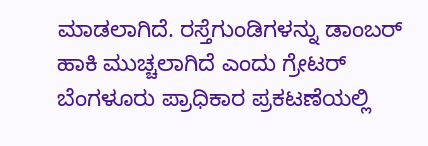ಮಾಡಲಾಗಿದೆ. ರಸ್ತೆಗುಂಡಿಗಳನ್ನು ಡಾಂಬರ್ ಹಾಕಿ ಮುಚ್ಚಲಾಗಿದೆ ಎಂದು ಗ್ರೇಟರ್ ಬೆಂಗಳೂರು ಪ್ರಾಧಿಕಾರ ಪ್ರಕಟಣೆಯಲ್ಲಿ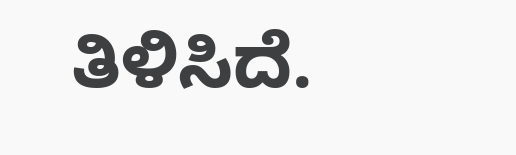ತಿಳಿಸಿದೆ.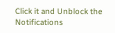Click it and Unblock the Notifications